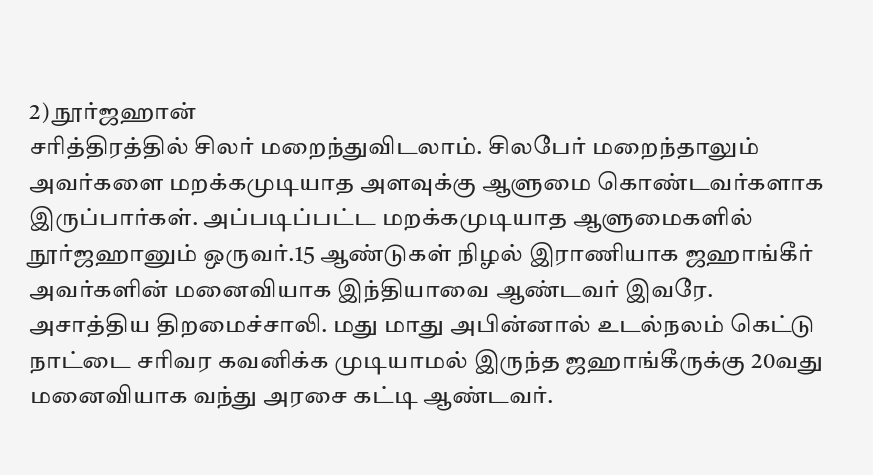2) நூர்ஜஹான்
சரித்திரத்தில் சிலர் மறைந்துவிடலாம். சிலபேர் மறைந்தாலும் அவர்களை மறக்கமுடியாத அளவுக்கு ஆளுமை கொண்டவர்களாக இருப்பார்கள். அப்படிப்பட்ட மறக்கமுடியாத ஆளுமைகளில் நூர்ஜஹானும் ஒருவர்.15 ஆண்டுகள் நிழல் இராணியாக ஜஹாங்கீர் அவர்களின் மனைவியாக இந்தியாவை ஆண்டவர் இவரே. அசாத்திய திறமைச்சாலி. மது மாது அபின்னால் உடல்நலம் கெட்டு நாட்டை சரிவர கவனிக்க முடியாமல் இருந்த ஜஹாங்கீருக்கு 20வது மனைவியாக வந்து அரசை கட்டி ஆண்டவர்.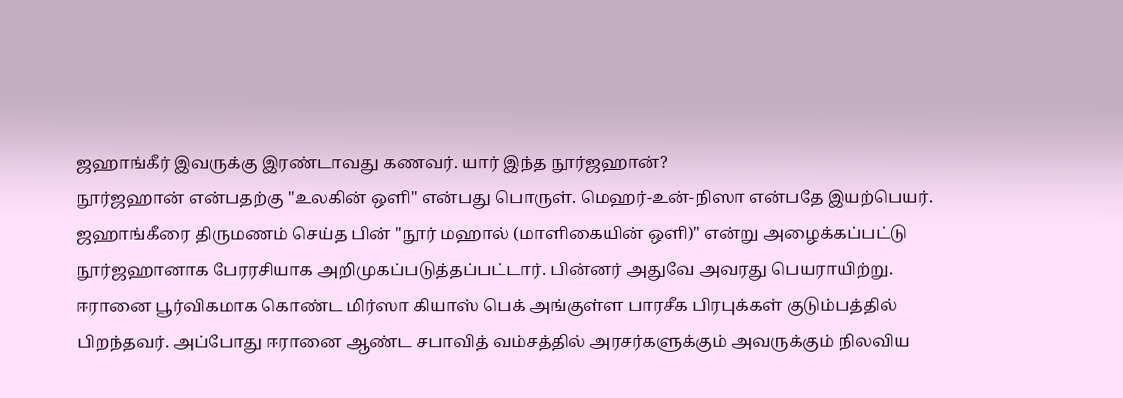ஜஹாங்கீர் இவருக்கு இரண்டாவது கணவர். யார் இந்த நூர்ஜஹான்?
நூர்ஜஹான் என்பதற்கு "உலகின் ஒளி" என்பது பொருள். மெஹர்-உன்-நிஸா என்பதே இயற்பெயர். ஜஹாங்கீரை திருமணம் செய்த பின் "நூர் மஹால் (மாளிகையின் ஒளி)" என்று அழைக்கப்பட்டு நூர்ஜஹானாக பேரரசியாக அறிமுகப்படுத்தப்பட்டார். பின்னர் அதுவே அவரது பெயராயிற்று.
ஈரானை பூர்விகமாக கொண்ட மிர்ஸா கியாஸ் பெக் அங்குள்ள பாரசீக பிரபுக்கள் குடும்பத்தில் பிறந்தவர். அப்போது ஈரானை ஆண்ட சபாவித் வம்சத்தில் அரசர்களுக்கும் அவருக்கும் நிலவிய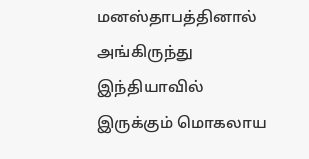மனஸ்தாபத்தினால் அங்கிருந்து இந்தியாவில் இருக்கும் மொகலாய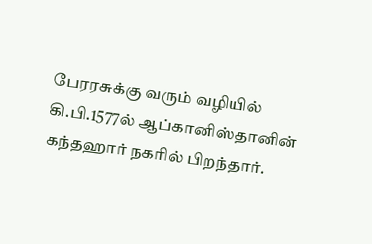பேரரசுக்கு வரும் வழியில் கி.பி.1577ல் ஆப்கானிஸ்தானின் கந்தஹார் நகரில் பிறந்தார்.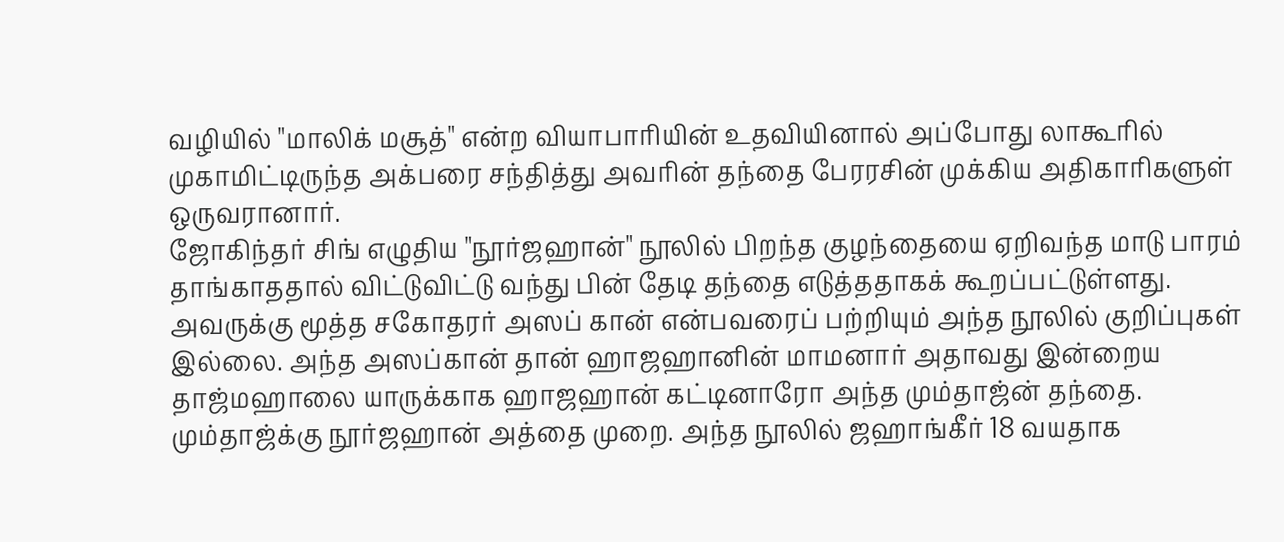வழியில் "மாலிக் மசூத்" என்ற வியாபாரியின் உதவியினால் அப்போது லாகூரில் முகாமிட்டிருந்த அக்பரை சந்தித்து அவரின் தந்தை பேரரசின் முக்கிய அதிகாரிகளுள் ஒருவரானார்.
ஜோகிந்தர் சிங் எழுதிய "நூர்ஜஹான்" நூலில் பிறந்த குழந்தையை ஏறிவந்த மாடு பாரம் தாங்காததால் விட்டுவிட்டு வந்து பின் தேடி தந்தை எடுத்ததாகக் கூறப்பட்டுள்ளது. அவருக்கு மூத்த சகோதரர் அஸப் கான் என்பவரைப் பற்றியும் அந்த நூலில் குறிப்புகள் இல்லை. அந்த அஸப்கான் தான் ஹாஜஹானின் மாமனார் அதாவது இன்றைய தாஜ்மஹாலை யாருக்காக ஹாஜஹான் கட்டினாரோ அந்த மும்தாஜ்ன் தந்தை. மும்தாஜ்க்கு நூர்ஜஹான் அத்தை முறை. அந்த நூலில் ஜஹாங்கீர் 18 வயதாக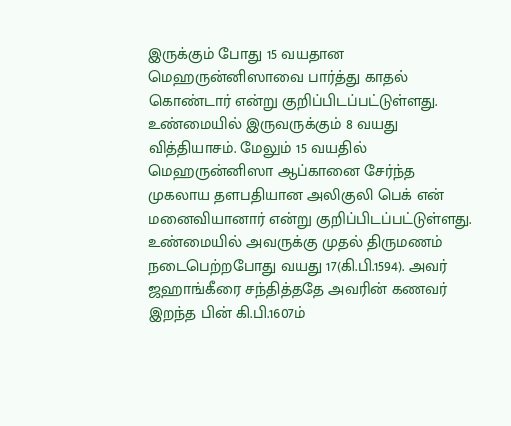இருக்கும் போது 15 வயதான மெஹருன்னிஸாவை பார்த்து காதல் கொண்டார் என்று குறிப்பிடப்பட்டுள்ளது. உண்மையில் இருவருக்கும் 8 வயது வித்தியாசம். மேலும் 15 வயதில் மெஹருன்னிஸா ஆப்கானை சேர்ந்த முகலாய தளபதியான அலிகுலி பெக் என் மனைவியானார் என்று குறிப்பிடப்பட்டுள்ளது. உண்மையில் அவருக்கு முதல் திருமணம் நடைபெற்றபோது வயது 17(கி.பி.1594). அவர் ஜஹாங்கீரை சந்தித்ததே அவரின் கணவர் இறந்த பின் கி.பி.1607ம்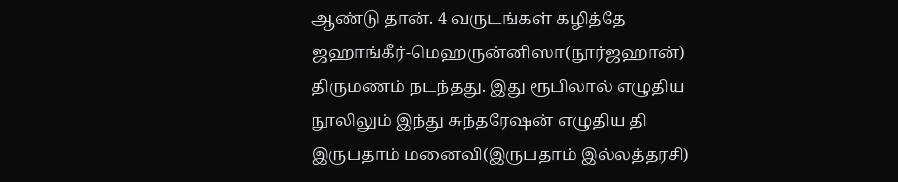ஆண்டு தான். 4 வருடங்கள் கழித்தே ஜஹாங்கீர்-மெஹருன்னிஸா(நூர்ஜஹான்) திருமணம் நடந்தது. இது ரூபிலால் எழுதிய நூலிலும் இந்து சுந்தரேஷன் எழுதிய தி இருபதாம் மனைவி(இருபதாம் இல்லத்தரசி)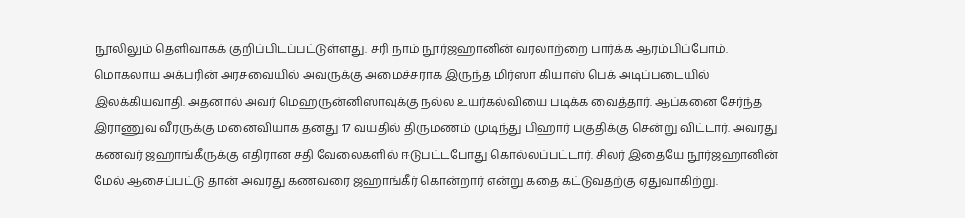நூலிலும் தெளிவாகக் குறிப்பிடப்பட்டுள்ளது. சரி நாம் நூர்ஜஹானின் வரலாற்றை பார்க்க ஆரம்பிப்போம்.
மொகலாய அக்பரின் அரசவையில் அவருக்கு அமைச்சராக இருந்த மிர்ஸா கியாஸ் பெக் அடிப்படையில் இலக்கியவாதி. அதனால் அவர் மெஹருன்னிஸாவுக்கு நல்ல உயர்கல்வியை படிக்க வைத்தார். ஆப்கனை சேர்ந்த இராணுவ வீரருக்கு மனைவியாக தனது 17 வயதில் திருமணம் முடிந்து பிஹார் பகுதிக்கு சென்று விட்டார். அவரது கணவர் ஜஹாங்கீருக்கு எதிரான சதி வேலைகளில் ஈடுபட்டபோது கொல்லப்பட்டார். சிலர் இதையே நூர்ஜஹானின் மேல் ஆசைப்பட்டு தான் அவரது கணவரை ஜஹாங்கீர் கொன்றார் என்று கதை கட்டுவதற்கு ஏதுவாகிற்று.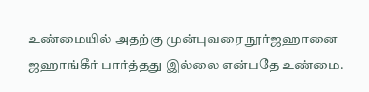உண்மையில் அதற்கு முன்புவரை நூர்ஜஹானை ஜஹாங்கீர் பார்த்தது இல்லை என்பதே உண்மை.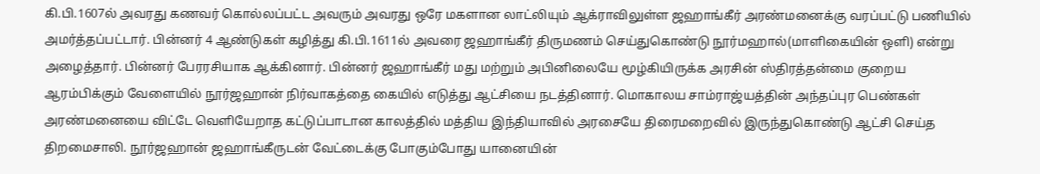கி.பி.1607ல் அவரது கணவர் கொல்லப்பட்ட அவரும் அவரது ஒரே மகளான லாட்லியும் ஆக்ராவிலுள்ள ஜஹாங்கீர் அரண்மனைக்கு வரப்பட்டு பணியில் அமர்த்தப்பட்டார். பின்னர் 4 ஆண்டுகள் கழித்து கி.பி.1611ல் அவரை ஜஹாங்கீர் திருமணம் செய்துகொண்டு நூர்மஹால்(மாளிகையின் ஒளி) என்று அழைத்தார். பின்னர் பேரரசியாக ஆக்கினார். பின்னர் ஜஹாங்கீர் மது மற்றும் அபினிலையே மூழ்கியிருக்க அரசின் ஸ்திரத்தன்மை குறைய ஆரம்பிக்கும் வேளையில் நூர்ஜஹான் நிர்வாகத்தை கையில் எடுத்து ஆட்சியை நடத்தினார். மொகாலய சாம்ராஜ்யத்தின் அந்தப்புர பெண்கள் அரண்மனையை விட்டே வெளியேறாத கட்டுப்பாடான காலத்தில் மத்திய இந்தியாவில் அரசையே திரைமறைவில் இருந்துகொண்டு ஆட்சி செய்த திறமைசாலி. நூர்ஜஹான் ஜஹாங்கீருடன் வேட்டைக்கு போகும்போது யானையின்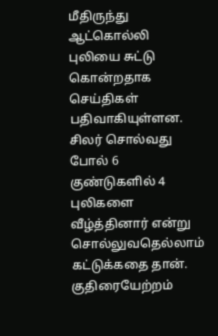மீதிருந்து ஆட்கொல்லி புலியை சுட்டு கொன்றதாக செய்திகள் பதிவாகியுள்ளன. சிலர் சொல்வது போல் 6 குண்டுகளில் 4 புலிகளை வீழ்த்தினார் என்று சொல்லுவதெல்லாம் கட்டுக்கதை தான். குதிரையேற்றம்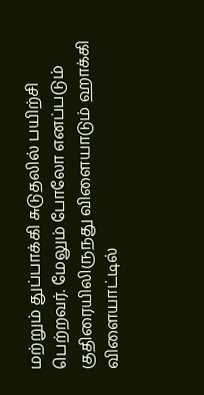மற்றும் துப்பாக்கி சுடுதலில் பயிற்சி பெற்றவர். மேலும் போலோ எனப்படும் குதிரையிலிருநது விளையாடும் ஹாக்கி விளையாட்டில்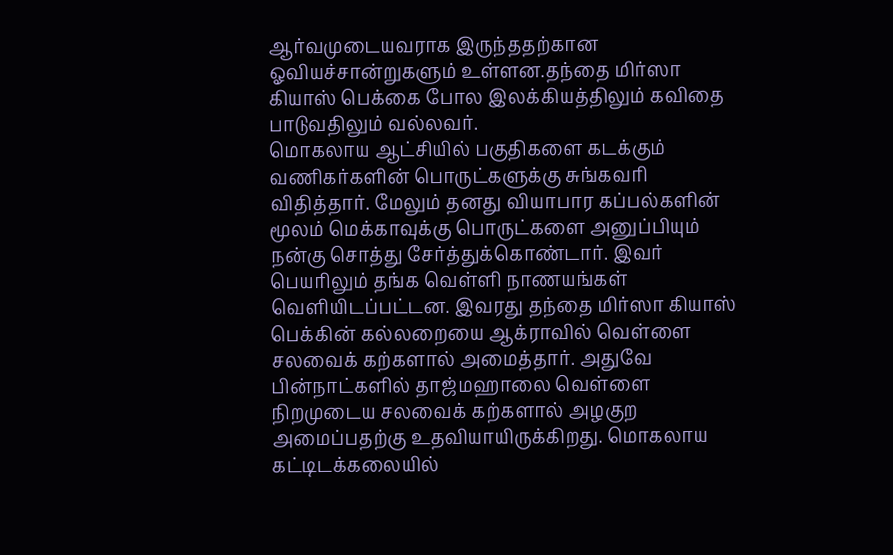ஆர்வமுடையவராக இருந்ததற்கான ஓவியச்சான்றுகளும் உள்ளன.தந்தை மிர்ஸா கியாஸ் பெக்கை போல இலக்கியத்திலும் கவிதை பாடுவதிலும் வல்லவர்.
மொகலாய ஆட்சியில் பகுதிகளை கடக்கும் வணிகர்களின் பொருட்களுக்கு சுங்கவரி விதித்தார். மேலும் தனது வியாபார கப்பல்களின் மூலம் மெக்காவுக்கு பொருட்களை அனுப்பியும் நன்கு சொத்து சேர்த்துக்கொண்டார். இவர் பெயரிலும் தங்க வெள்ளி நாணயங்கள் வெளியிடப்பட்டன. இவரது தந்தை மிர்ஸா கியாஸ் பெக்கின் கல்லறையை ஆக்ராவில் வெள்ளை சலவைக் கற்களால் அமைத்தார். அதுவே பின்நாட்களில் தாஜ்மஹாலை வெள்ளை நிறமுடைய சலவைக் கற்களால் அழகுற அமைப்பதற்கு உதவியாயிருக்கிறது. மொகலாய கட்டிடக்கலையில்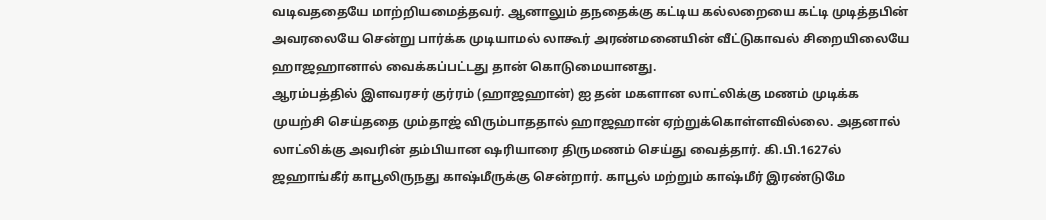வடிவததையே மாற்றியமைத்தவர். ஆனாலும் தநதைக்கு கட்டிய கல்லறையை கட்டி முடித்தபின் அவரலையே சென்று பார்க்க முடியாமல் லாகூர் அரண்மனையின் வீட்டுகாவல் சிறையிலையே ஹாஜஹானால் வைக்கப்பட்டது தான் கொடுமையானது.
ஆரம்பத்தில் இளவரசர் குர்ரம் (ஹாஜஹான்) ஐ தன் மகளான லாட்லிக்கு மணம் முடிக்க முயற்சி செய்ததை மும்தாஜ் விரும்பாததால் ஹாஜஹான் ஏற்றுக்கொள்ளவில்லை. அதனால் லாட்லிக்கு அவரின் தம்பியான ஷரியாரை திருமணம் செய்து வைத்தார். கி.பி.1627ல் ஜஹாங்கீர் காபூலிருநது காஷ்மீருக்கு சென்றார். காபூல் மற்றும் காஷ்மீர் இரண்டுமே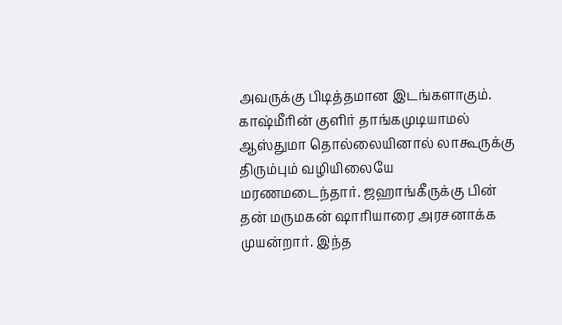அவருக்கு பிடித்தமான இடங்களாகும். காஷ்மீரின் குளிர் தாங்கமுடியாமல் ஆஸ்துமா தொல்லையினால் லாகூருக்கு திரும்பும் வழியிலையே மரணமடைந்தார். ஜஹாங்கீருக்கு பின் தன் மருமகன் ஷாரியாரை அரசனாக்க முயன்றார். இந்த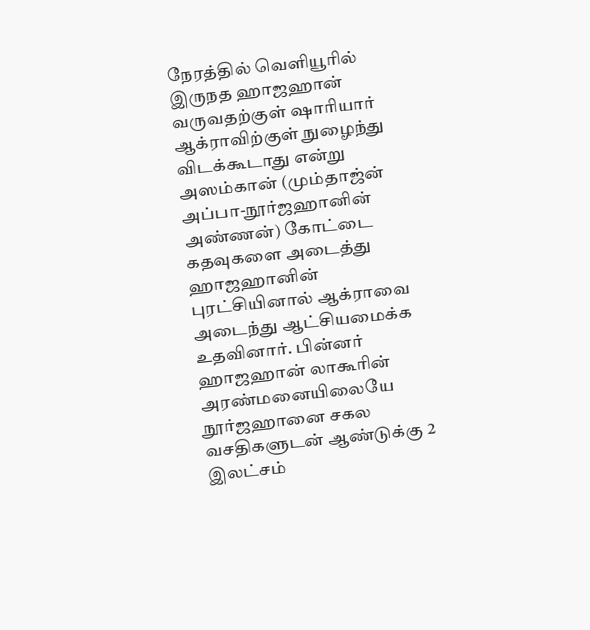நேரத்தில் வெளியூரில் இருநத ஹாஜஹான் வருவதற்குள் ஷாரியார் ஆக்ராவிற்குள் நுழைந்து விடக்கூடாது என்று அஸம்கான் (மும்தாஜ்ன் அப்பா-நூர்ஜஹானின் அண்ணன்) கோட்டை கதவுகளை அடைத்து ஹாஜஹானின் புரட்சியினால் ஆக்ராவை அடைந்து ஆட்சியமைக்க உதவினார். பின்னர் ஹாஜஹான் லாகூரின் அரண்மனையிலையே நூர்ஜஹானை சகல வசதிகளுடன் ஆண்டுக்கு 2 இலட்சம்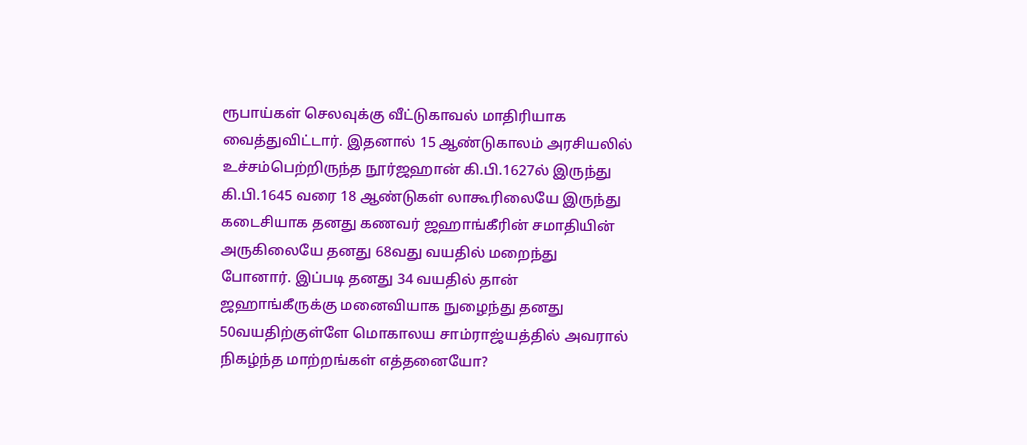ரூபாய்கள் செலவுக்கு வீட்டுகாவல் மாதிரியாக வைத்துவிட்டார். இதனால் 15 ஆண்டுகாலம் அரசியலில் உச்சம்பெற்றிருந்த நூர்ஜஹான் கி.பி.1627ல் இருந்து கி.பி.1645 வரை 18 ஆண்டுகள் லாகூரிலையே இருந்து கடைசியாக தனது கணவர் ஜஹாங்கீரின் சமாதியின் அருகிலையே தனது 68வது வயதில் மறைந்து போனார். இப்படி தனது 34 வயதில் தான் ஜஹாங்கீருக்கு மனைவியாக நுழைந்து தனது 50வயதிற்குள்ளே மொகாலய சாம்ராஜ்யத்தில் அவரால் நிகழ்ந்த மாற்றங்கள் எத்தனையோ?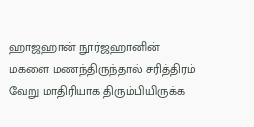ஹாஜஹான் நூர்ஜஹானின் மகளை மணந்திருந்தால் சரித்திரம் வேறு மாதிரியாக திரும்பியிருக்க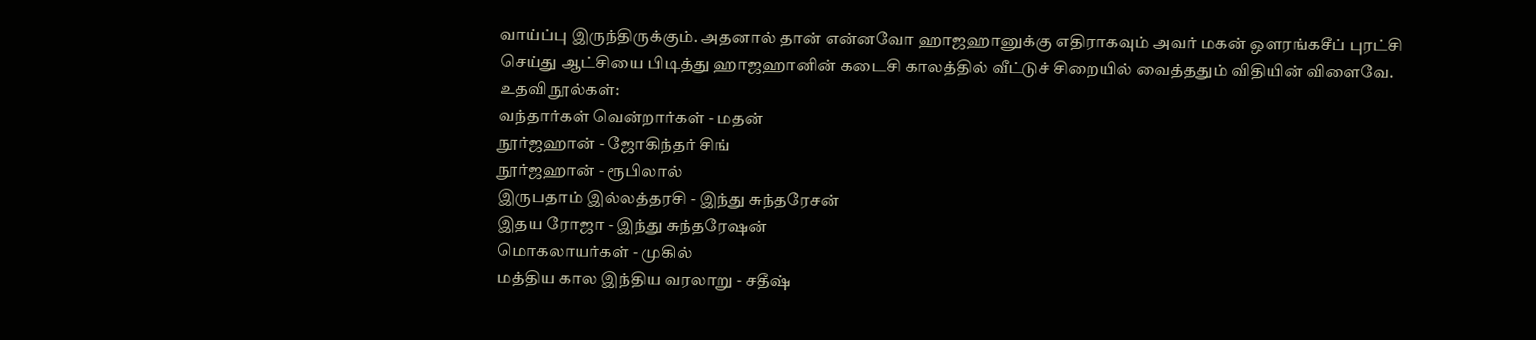வாய்ப்பு இருந்திருக்கும். அதனால் தான் என்னவோ ஹாஜஹானுக்கு எதிராகவும் அவர் மகன் ஒளரங்கசீப் புரட்சி செய்து ஆட்சியை பிடித்து ஹாஜஹானின் கடைசி காலத்தில் வீட்டுச் சிறையில் வைத்ததும் விதியின் விளைவே.
உதவி நூல்கள்:
வந்தார்கள் வென்றார்கள் - மதன்
நூர்ஜஹான் - ஜோகிந்தர் சிங்
நூர்ஜஹான் - ரூபிலால்
இருபதாம் இல்லத்தரசி - இந்து சுந்தரேசன்
இதய ரோஜா - இந்து சுந்தரேஷன்
மொகலாயர்கள் - முகில்
மத்திய கால இந்திய வரலாறு - சதீஷ்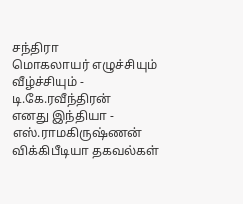சந்திரா
மொகலாயர் எழுச்சியும் வீழ்ச்சியும் - டி.கே.ரவீந்திரன்
எனது இந்தியா - எஸ்.ராமகிருஷ்ணன்
விக்கிபீடியா தகவல்கள்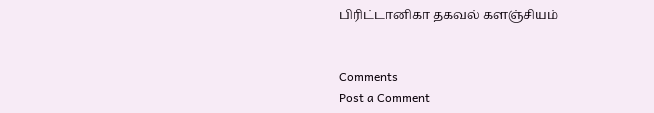பிரிட்டானிகா தகவல் களஞ்சியம்


Comments
Post a Comment